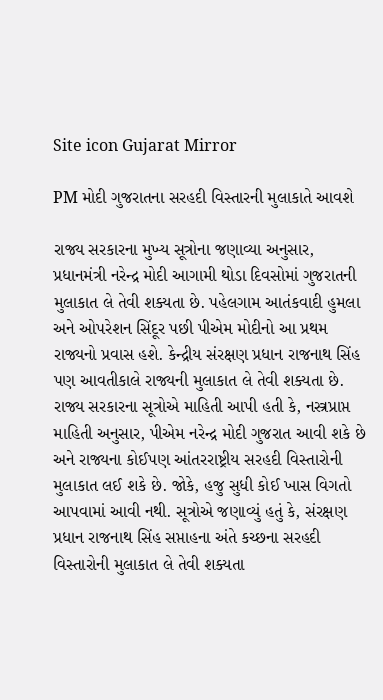Site icon Gujarat Mirror

PM મોદી ગુજરાતના સરહદી વિસ્તારની મુલાકાતે આવશે

રાજ્ય સરકારના મુખ્ય સૂત્રોના જણાવ્યા અનુસાર, પ્રધાનમંત્રી નરેન્દ્ર મોદી આગામી થોડા દિવસોમાં ગુજરાતની મુલાકાત લે તેવી શક્યતા છે. પહેલગામ આતંકવાદી હુમલા અને ઓપરેશન સિંદૂર પછી પીએમ મોદીનો આ પ્રથમ રાજ્યનો પ્રવાસ હશે. કેન્દ્રીય સંરક્ષણ પ્રધાન રાજનાથ સિંહ પણ આવતીકાલે રાજ્યની મુલાકાત લે તેવી શક્યતા છે. રાજ્ય સરકારના સૂત્રોએ માહિતી આપી હતી કે, નસ્ત્રપ્રાપ્ત માહિતી અનુસાર, પીએમ નરેન્દ્ર મોદી ગુજરાત આવી શકે છે અને રાજ્યના કોઈપણ આંતરરાષ્ટ્રીય સરહદી વિસ્તારોની મુલાકાત લઈ શકે છે. જોકે, હજુ સુધી કોઈ ખાસ વિગતો આપવામાં આવી નથી. સૂત્રોએ જણાવ્યું હતું કે, સંરક્ષણ પ્રધાન રાજનાથ સિંહ સપ્તાહના અંતે કચ્છના સરહદી વિસ્તારોની મુલાકાત લે તેવી શક્યતા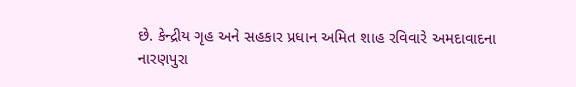છે. કેન્દ્રીય ગૃહ અને સહકાર પ્રધાન અમિત શાહ રવિવારે અમદાવાદના નારણપુરા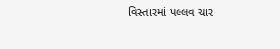વિસ્તારમાં પલ્લવ ચાર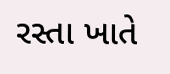રસ્તા ખાતે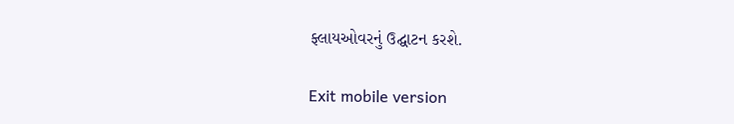ફ્લાયઓવરનું ઉદ્ઘાટન કરશે.

Exit mobile version